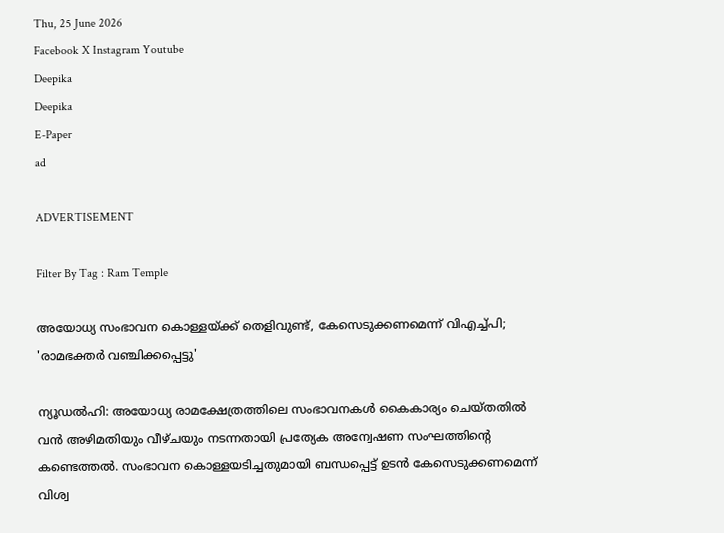Thu, 25 June 2026
Facebook X Instagram Youtube
Deepika
Deepika
E-Paper
ad

ADVERTISEMENT

Filter By Tag : Ram Temple

അയോധ്യ സംഭാവന കൊള്ളയ്ക്ക് തെളിവുണ്ട്, കേസെടുക്കണമെന്ന് വിഎച്ച്പി; 'രാമഭക്തർ വഞ്ചിക്കപ്പെട്ടു'

ന്യൂഡൽഹി: അയോധ്യ രാമക്ഷേത്രത്തിലെ സംഭാവനകൾ കൈകാര്യം ചെയ്തതിൽ വൻ അഴിമതിയും വീഴ്ചയും നടന്നതായി പ്രത്യേക അന്വേഷണ സംഘത്തിന്‍റെ കണ്ടെത്തൽ. സംഭാവന കൊള്ളയടിച്ചതുമായി ബന്ധപ്പെട്ട് ഉടൻ കേസെടുക്കണമെന്ന് വിശ്വ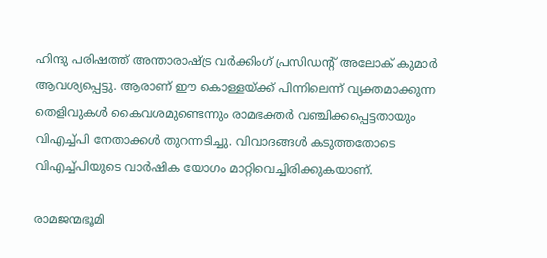ഹിന്ദു പരിഷത്ത് അന്താരാഷ്ട്ര വർക്കിംഗ് പ്രസിഡന്‍റ് അലോക് കുമാർ ആവശ്യപ്പെട്ടു. ആരാണ് ഈ കൊള്ളയ്ക്ക് പിന്നിലെന്ന് വ്യക്തമാക്കുന്ന തെളിവുകൾ കൈവശമുണ്ടെന്നും രാമഭക്തർ വഞ്ചിക്കപ്പെട്ടതായും വിഎച്ച്പി നേതാക്കൾ തുറന്നടിച്ചു. വിവാദങ്ങൾ കടുത്തതോടെ വിഎച്ച്പിയുടെ വാർഷിക യോഗം മാറ്റിവെച്ചിരിക്കുകയാണ്.

രാമജന്മഭൂമി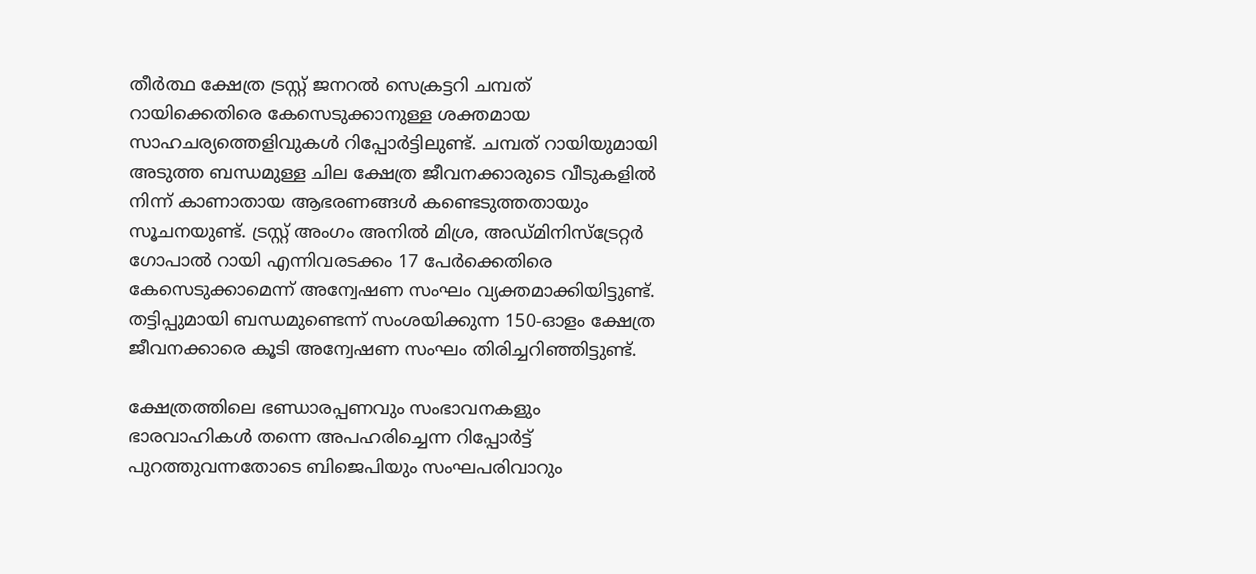തീർത്ഥ ക്ഷേത്ര ട്രസ്റ്റ് ജനറൽ സെക്രട്ടറി ചമ്പത് റായിക്കെതിരെ കേസെടുക്കാനുള്ള ശക്തമായ സാഹചര്യത്തെളിവുകൾ റിപ്പോർട്ടിലുണ്ട്. ചമ്പത് റായിയുമായി അടുത്ത ബന്ധമുള്ള ചില ക്ഷേത്ര ജീവനക്കാരുടെ വീടുകളിൽ നിന്ന് കാണാതായ ആഭരണങ്ങൾ കണ്ടെടുത്തതായും സൂചനയുണ്ട്. ട്രസ്റ്റ് അംഗം അനിൽ മിശ്ര, അഡ്മിനിസ്ട്രേറ്റർ ഗോപാൽ റായി എന്നിവരടക്കം 17 പേർക്കെതിരെ കേസെടുക്കാമെന്ന് അന്വേഷണ സംഘം വ്യക്തമാക്കിയിട്ടുണ്ട്. തട്ടിപ്പുമായി ബന്ധമുണ്ടെന്ന് സംശയിക്കുന്ന 150-ഓളം ക്ഷേത്ര ജീവനക്കാരെ കൂടി അന്വേഷണ സംഘം തിരിച്ചറിഞ്ഞിട്ടുണ്ട്.

ക്ഷേത്രത്തിലെ ഭണ്ഡാരപ്പണവും സംഭാവനകളും ഭാരവാഹികൾ തന്നെ അപഹരിച്ചെന്ന റിപ്പോർട്ട് പുറത്തുവന്നതോടെ ബിജെപിയും സംഘപരിവാറും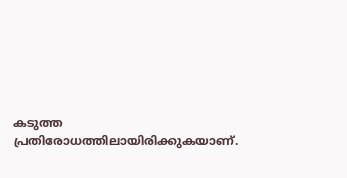കടുത്ത പ്രതിരോധത്തിലായിരിക്കുകയാണ്.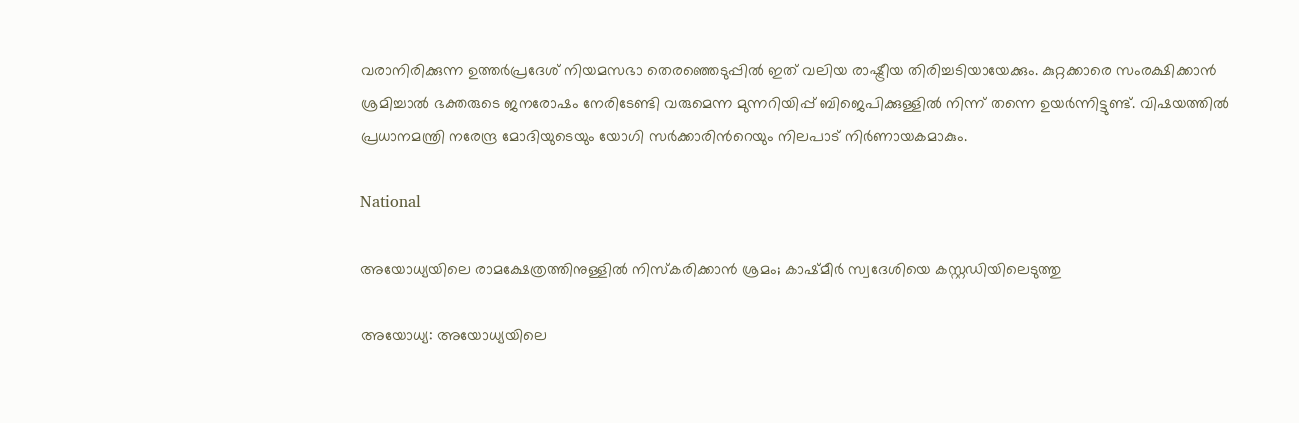വരാനിരിക്കുന്ന ഉത്തർപ്രദേശ് നിയമസഭാ തെരഞ്ഞെടുപ്പിൽ ഇത് വലിയ രാഷ്ട്രീയ തിരിച്ചടിയായേക്കും. കുറ്റക്കാരെ സംരക്ഷിക്കാൻ ശ്രമിച്ചാൽ ഭക്തരുടെ ജനരോഷം നേരിടേണ്ടി വരുമെന്ന മുന്നറിയിപ്പ് ബിജെപിക്കുള്ളിൽ നിന്ന് തന്നെ ഉയർന്നിട്ടുണ്ട്. വിഷയത്തിൽ പ്രധാനമന്ത്രി നരേന്ദ്ര മോദിയുടെയും യോഗി സർക്കാരിന്‍റെയും നിലപാട് നിർണായകമാകും.

National

അയോധ്യയിലെ രാമക്ഷേത്രത്തിനുള്ളിൽ നിസ്കരിക്കാൻ ശ്രമം; കാഷ്മീർ സ്വദേശിയെ കസ്റ്റഡിയിലെടുത്തു

അയോധ്യ: അയോധ്യയിലെ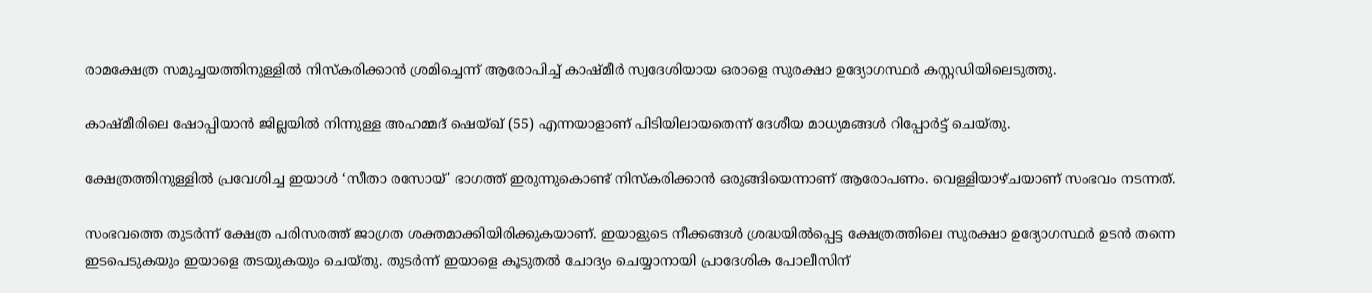രാമക്ഷേത്ര സമുച്ചയത്തിനുള്ളിൽ നിസ്കരിക്കാൻ ശ്രമിച്ചെന്ന് ആരോപിച്ച് കാഷ്മീർ സ്വദേശിയായ ഒരാളെ സുരക്ഷാ ഉദ്യോഗസ്ഥർ കസ്റ്റഡിയിലെടുത്തു.

കാഷ്മീരിലെ ഷോപ്പിയാൻ ജില്ലയിൽ നിന്നുള്ള അഹമ്മദ് ഷെയ്ഖ് (55) എന്നയാളാണ് പിടിയിലായതെന്ന് ദേശീയ മാധ്യമങ്ങൾ റിപ്പോര്‍ട്ട് ചെയ്തു.

ക്ഷേത്രത്തിനുള്ളിൽ പ്രവേശിച്ച ഇയാൾ ‘സീതാ രസോയ്' ഭാഗത്ത് ഇരുന്നുകൊണ്ട് നിസ്കരിക്കാൻ ഒരുങ്ങിയെന്നാണ് ആരോപണം. വെള്ളിയാഴ്ചയാണ് സംഭവം നടന്നത്.

സംഭവത്തെ തുടർന്ന് ക്ഷേത്ര പരിസരത്ത് ജാഗ്രത ശക്തമാക്കിയിരിക്കുകയാണ്. ഇയാളുടെ നീക്കങ്ങൾ ശ്രദ്ധയിൽപ്പെട്ട ക്ഷേത്രത്തിലെ സുരക്ഷാ ഉദ്യോഗസ്ഥർ ഉടൻ തന്നെ ഇടപെടുകയും ഇയാളെ തടയുകയും ചെയ്തു. തുടർന്ന് ഇയാളെ കൂടുതൽ ചോദ്യം ചെയ്യാനായി പ്രാദേശിക പോലീസിന്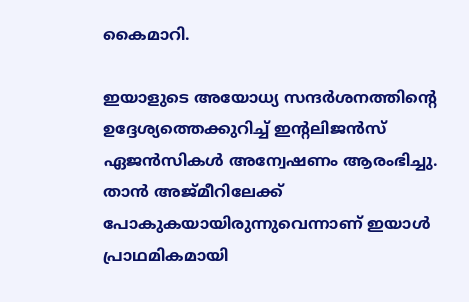കൈമാറി.

ഇയാളുടെ അയോധ്യ സന്ദർശനത്തിന്‍റെ ഉദ്ദേശ്യത്തെക്കുറിച്ച് ഇന്‍റലിജൻസ് ഏജൻസികൾ അന്വേഷണം ആരംഭിച്ചു. താൻ അജ്മീറിലേക്ക് പോകുകയായിരുന്നുവെന്നാണ് ഇയാൾ പ്രാഥമികമായി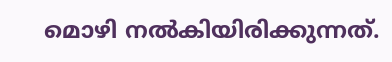മൊഴി നൽകിയിരിക്കുന്നത്.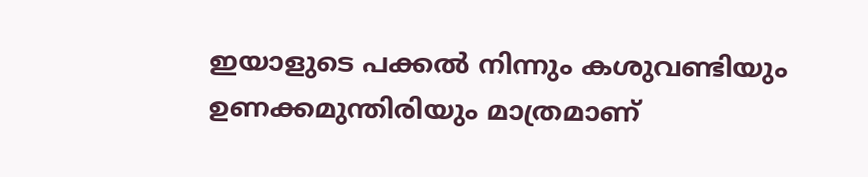ഇയാളുടെ പക്കൽ നിന്നും കശുവണ്ടിയും ഉണക്കമുന്തിരിയും മാത്രമാണ്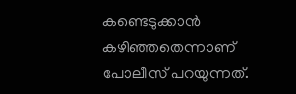കണ്ടെടുക്കാൻ കഴിഞ്ഞതെന്നാണ് പോലീസ് പറയുന്നത്.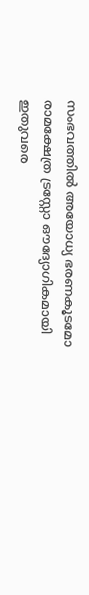സംഭവത്തിൽ അയോധ്യ ഭരണകൂടമോ രാമക്ഷേത്ര ട്രസ്റ്റോ ഔദ്യോഗികമായി ഇതുവരെ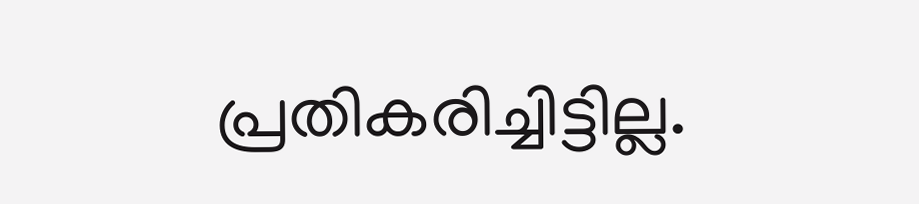പ്രതികരിച്ചിട്ടില്ല.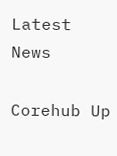Latest News

Corehub Up